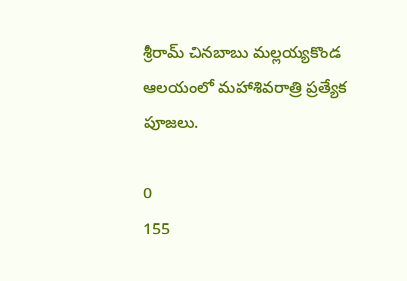శ్రీరామ్ చినబాబు మల్లయ్యకొండ ఆలయంలో మహాశివరాత్రి ప్రత్యేక పూజలు.

0
155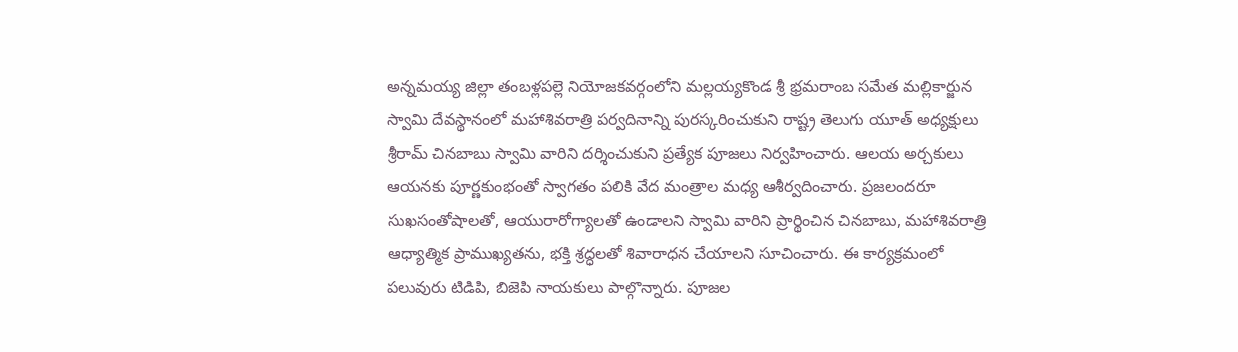అన్నమయ్య జిల్లా తంబళ్లపల్లె నియోజకవర్గంలోని మల్లయ్యకొండ శ్రీ భ్రమరాంబ సమేత మల్లికార్జున స్వామి దేవస్థానంలో మహాశివరాత్రి పర్వదినాన్ని పురస్కరించుకుని రాష్ట్ర తెలుగు యూత్ అధ్యక్షులు శ్రీరామ్ చినబాబు స్వామి వారిని దర్శించుకుని ప్రత్యేక పూజలు నిర్వహించారు. ఆలయ అర్చకులు ఆయనకు పూర్ణకుంభంతో స్వాగతం పలికి వేద మంత్రాల మధ్య ఆశీర్వదించారు. ప్రజలందరూ సుఖసంతోషాలతో, ఆయురారోగ్యాలతో ఉండాలని స్వామి వారిని ప్రార్థించిన చినబాబు, మహాశివరాత్రి ఆధ్యాత్మిక ప్రాముఖ్యతను, భక్తి శ్రద్ధలతో శివారాధన చేయాలని సూచించారు. ఈ కార్యక్రమంలో పలువురు టిడిపి, బిజెపి నాయకులు పాల్గొన్నారు. పూజల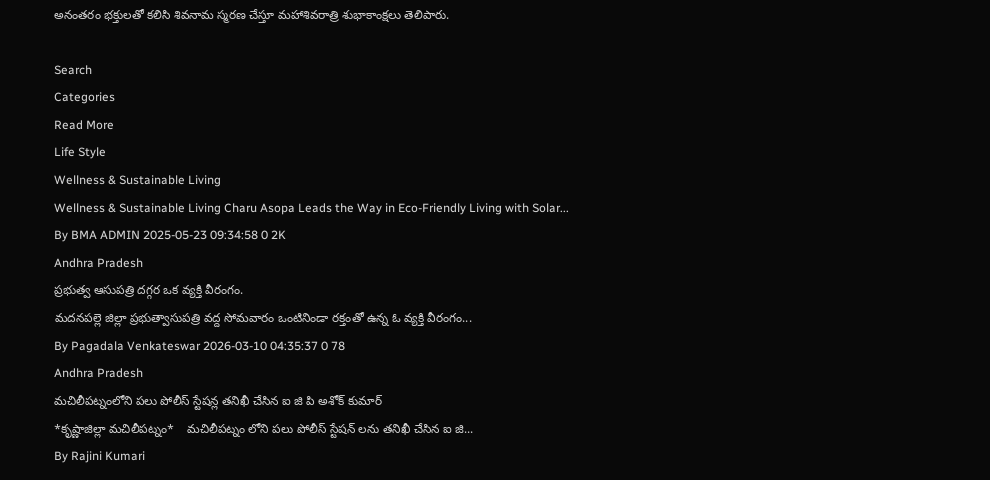అనంతరం భక్తులతో కలిసి శివనామ స్మరణ చేస్తూ మహాశివరాత్రి శుభాకాంక్షలు తెలిపారు.

Search
Categories
Read More
Life Style
Wellness & Sustainable Living
Wellness & Sustainable Living Charu Asopa Leads the Way in Eco-Friendly Living with Solar...
By BMA ADMIN 2025-05-23 09:34:58 0 2K
Andhra Pradesh
ప్రభుత్వ ఆసుపత్రి దగ్గర ఒక వ్యక్తి వీరంగం.
మదనపల్లె జిల్లా ప్రభుత్వాసుపత్రి వద్ద సోమవారం ఒంటినిండా రక్తంతో ఉన్న ఓ వ్యక్తి వీరంగం...
By Pagadala Venkateswar 2026-03-10 04:35:37 0 78
Andhra Pradesh
మచిలీపట్నంలోని పలు పోలీస్ స్టేషన్ల తనిఖీ చేసిన ఐ జి పి అశోక్ కుమార్
*కృష్ణాజిల్లా మచిలీపట్నం*    మచిలీపట్నం లోని పలు పోలీస్ స్టేషన్ లను తనిఖీ చేసిన ఐ జి...
By Rajini Kumari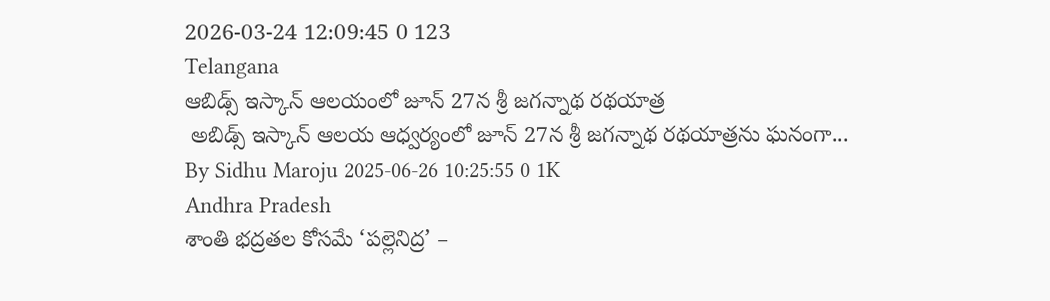2026-03-24 12:09:45 0 123
Telangana
ఆబిడ్స్ ఇస్కాన్ ఆలయంలో జూన్ 27న శ్రీ జగన్నాథ రథయాత్ర
 అబిడ్స్‌ ఇస్కాన్‌ ఆలయ ఆధ్వర్యంలో జూన్ 27న శ్రీ జగన్నాథ రథయాత్రను ఘనంగా...
By Sidhu Maroju 2025-06-26 10:25:55 0 1K
Andhra Pradesh
శాంతి భద్రతల కోసమే ‘పల్లెనిద్ర’ –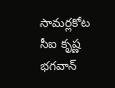సామర్లకోట సీఐ కృష్ణ భగవాన్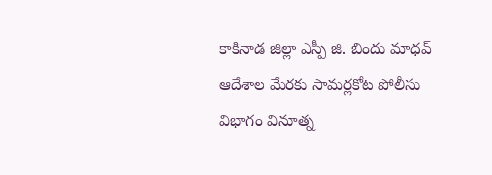కాకినాడ జిల్లా ఎస్పీ జి. బిందు మాధవ్ ఆదేశాల మేరకు సామర్లకోట పోలీసు విభాగం వినూత్న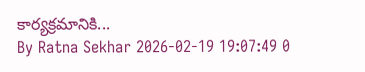కార్యక్రమానికి...
By Ratna Sekhar 2026-02-19 19:07:49 0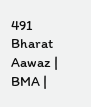491
Bharat Aawaz | BMA |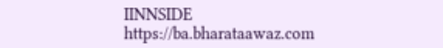IINNSIDE https://ba.bharataawaz.com